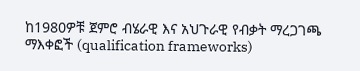ከ1980ዎቹ ጀምሮ ብሄራዊ እና አህጉራዊ የብቃት ማረጋገጫ ማእቀፎች (qualification frameworks)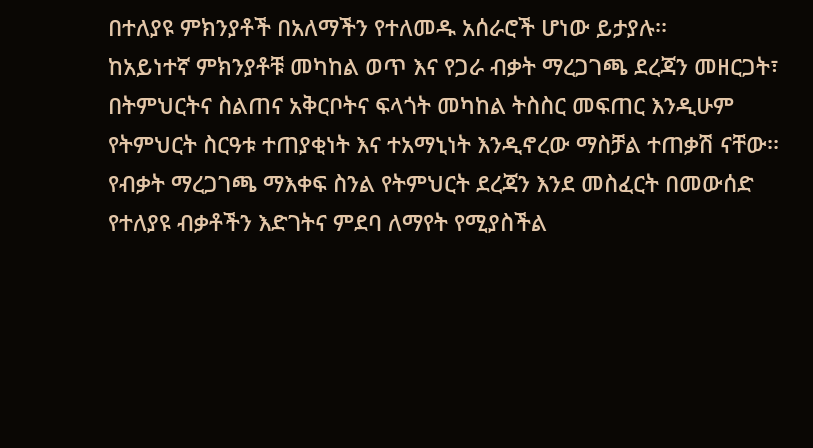በተለያዩ ምክንያቶች በአለማችን የተለመዱ አሰራሮች ሆነው ይታያሉ፡፡
ከአይነተኛ ምክንያቶቹ መካከል ወጥ እና የጋራ ብቃት ማረጋገጫ ደረጃን መዘርጋት፣ በትምህርትና ስልጠና አቅርቦትና ፍላጎት መካከል ትስስር መፍጠር እንዲሁም የትምህርት ስርዓቱ ተጠያቂነት እና ተአማኒነት እንዲኖረው ማስቻል ተጠቃሽ ናቸው፡፡
የብቃት ማረጋገጫ ማእቀፍ ስንል የትምህርት ደረጃን እንደ መስፈርት በመውሰድ የተለያዩ ብቃቶችን እድገትና ምደባ ለማየት የሚያስችል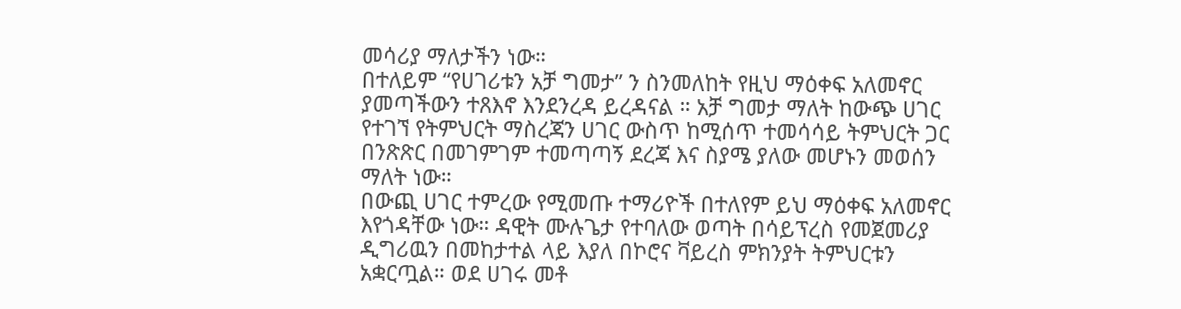መሳሪያ ማለታችን ነው።
በተለይም “የሀገሪቱን አቻ ግመታ” ን ስንመለከት የዚህ ማዕቀፍ አለመኖር ያመጣችውን ተጸእኖ እንደንረዳ ይረዳናል ። አቻ ግመታ ማለት ከውጭ ሀገር የተገኘ የትምህርት ማስረጃን ሀገር ውስጥ ከሚሰጥ ተመሳሳይ ትምህርት ጋር በንጽጽር በመገምገም ተመጣጣኝ ደረጃ እና ስያሜ ያለው መሆኑን መወሰን ማለት ነው።
በውጪ ሀገር ተምረው የሚመጡ ተማሪዮች በተለየም ይህ ማዕቀፍ አለመኖር እየጎዳቸው ነው። ዳዊት ሙሉጌታ የተባለው ወጣት በሳይፕረስ የመጀመሪያ ዲግሪዉን በመከታተል ላይ እያለ በኮሮና ቫይረስ ምክንያት ትምህርቱን አቋርጧል። ወደ ሀገሩ መቶ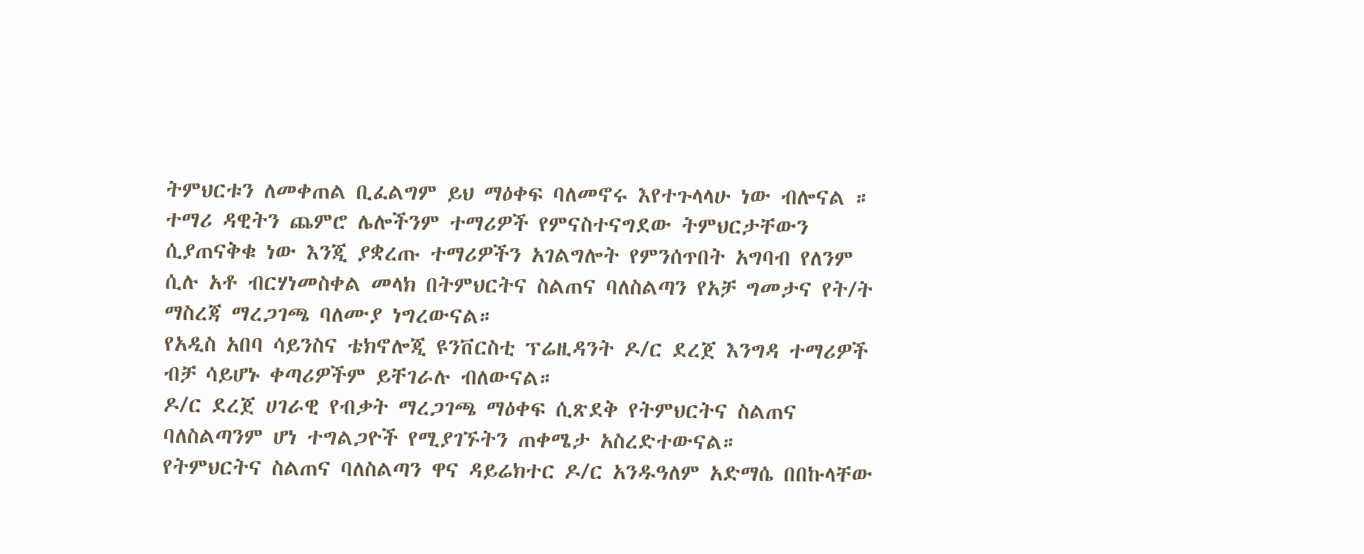ትምህርቱን ለመቀጠል ቢፈልግም ይህ ማዕቀፍ ባለመኖሩ እየተጉላላሁ ነው ብሎናል ።
ተማሪ ዳዊትን ጨምሮ ሌሎችንም ተማሪዎች የምናስተናግደው ትምህርታቸውን ሲያጠናቅቁ ነው እንጂ ያቋረጡ ተማሪዎችን አገልግሎት የምንሰጥበት አግባብ የለንም ሲሉ አቶ ብርሃነመስቀል መላክ በትምህርትና ስልጠና ባለስልጣን የአቻ ግመታና የት/ት ማስረጃ ማረጋገጫ ባለሙያ ነግረውናል።
የአዲስ አበባ ሳይንስና ቴክኖሎጂ ዩንቨርስቲ ፕሬዚዳንት ዶ/ር ደረጀ እንግዳ ተማሪዎች ብቻ ሳይሆኑ ቀጣሪዎችም ይቸገራሉ ብለውናል።
ዶ/ር ደረጀ ሀገራዊ የብቃት ማረጋገጫ ማዕቀፍ ሲጽደቅ የትምህርትና ስልጠና ባለስልጣንም ሆነ ተግልጋዮች የሚያገኙትን ጠቀሜታ አስረድተውናል።
የትምህርትና ስልጠና ባለስልጣን ዋና ዳይሬክተር ዶ/ር አንዱዓለም አድማሴ በበኩላቸው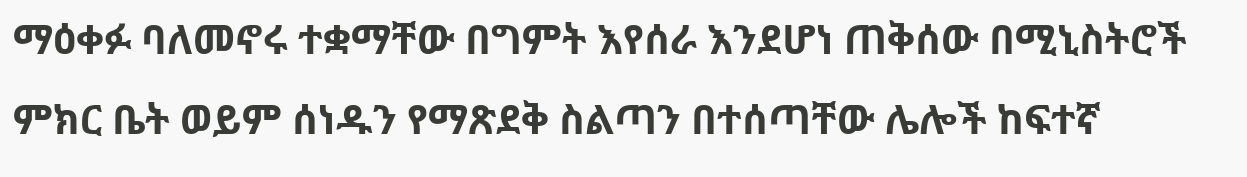ማዕቀፉ ባለመኖሩ ተቋማቸው በግምት እየሰራ እንደሆነ ጠቅሰው በሚኒስትሮች ምክር ቤት ወይም ሰነዱን የማጽደቅ ስልጣን በተሰጣቸው ሌሎች ከፍተኛ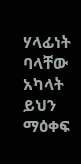ሃላፊነት ባላቸው አካላት ይህን ማዕቀፍ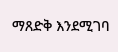ማጸድቅ እንደሚገባ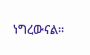ነግረውናል።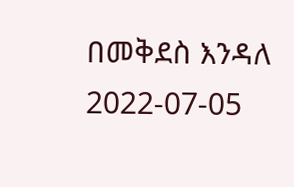በመቅደስ እንዳለ
2022-07-05